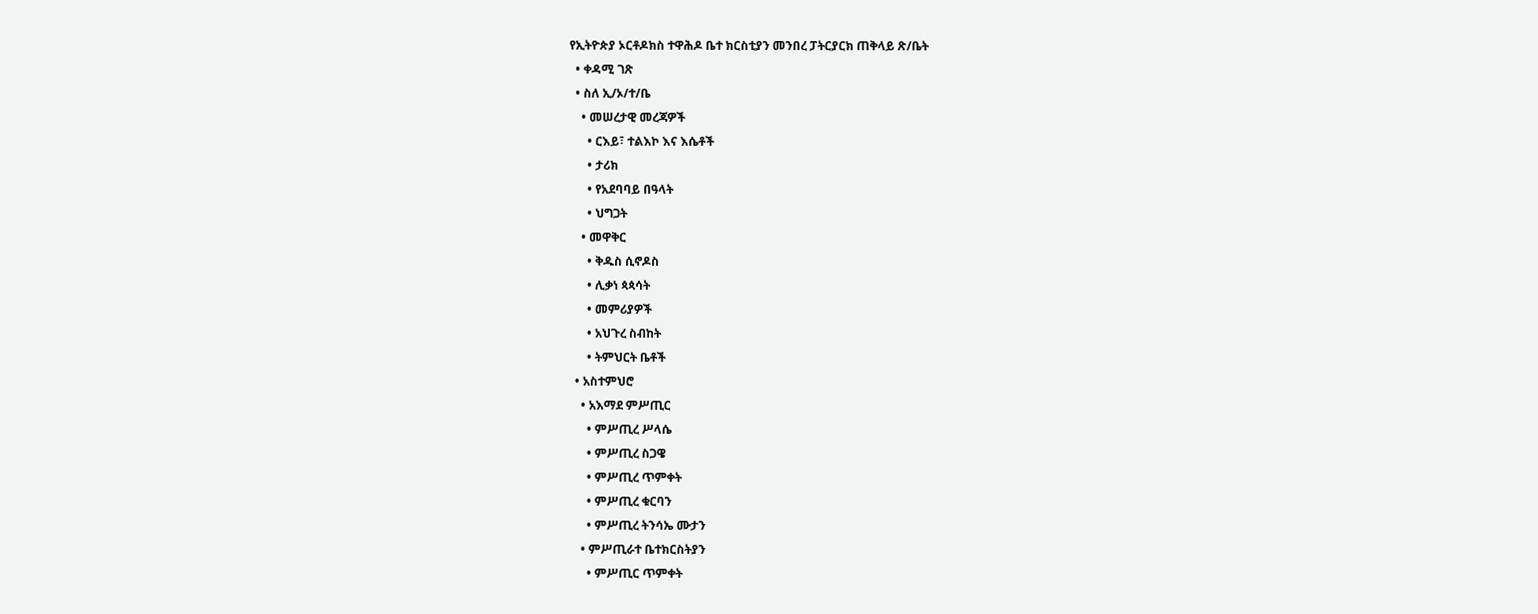የኢትዮጵያ ኦርቶዶክስ ተዋሕዶ ቤተ ክርስቲያን መንበረ ፓትርያርክ ጠቅላይ ጽ/ቤት
  • ቀዳሚ ገጽ
  • ስለ ኢ/ኦ/ተ/ቤ
    • መሠረታዊ መረጃዎች
      • ርእይ፣ ተልእኮ እና እሴቶች
      • ታሪክ
      • የአደባባይ በዓላት
      • ህግጋት
    • መዋቅር
      • ቅዱስ ሲኖዶስ
      • ሊቃነ ጳጳሳት
      • መምሪያዎች
      • አህጉረ ስብከት
      • ትምህርት ቤቶች
  • አስተምህሮ
    • አእማደ ምሥጢር
      • ምሥጢረ ሥላሴ
      • ምሥጢረ ስጋዌ
      • ምሥጢረ ጥምቀት
      • ምሥጢረ ቁርባን
      • ምሥጢረ ትንሳኤ ሙታን
    • ምሥጢራተ ቤተክርስትያን
      • ምሥጢር ጥምቀት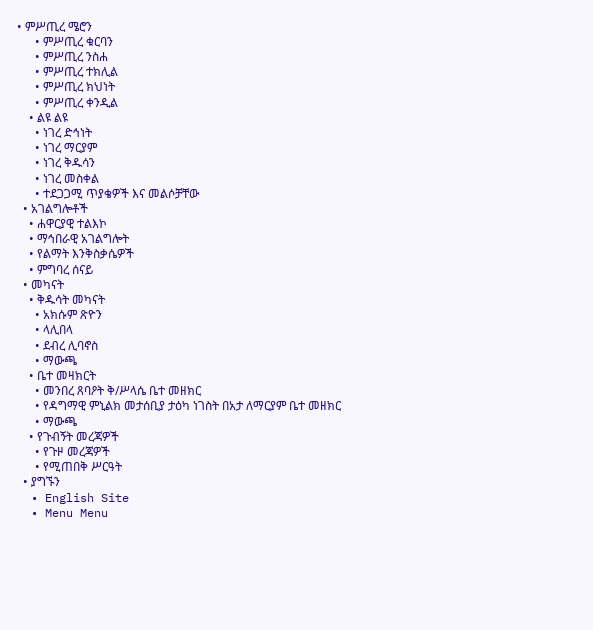• ምሥጢረ ሜሮን
      • ምሥጢረ ቁርባን
      • ምሥጢረ ንስሐ
      • ምሥጢረ ተክሊል
      • ምሥጢረ ክህነት
      • ምሥጢረ ቀንዲል
    • ልዩ ልዩ
      • ነገረ ድኅነት
      • ነገረ ማርያም
      • ነገረ ቅዱሳን
      • ነገረ መስቀል
      • ተደጋጋሚ ጥያቄዎች እና መልሶቻቸው
  • አገልግሎቶች
    • ሐዋርያዊ ተልእኮ
    • ማኅበራዊ አገልግሎት
    • የልማት እንቅስቃሴዎች
    • ምግባረ ሰናይ
  • መካናት
    • ቅዱሳት መካናት
      • አክሱም ጽዮን
      • ላሊበላ
      • ደብረ ሊባኖስ
      • ማውጫ
    • ቤተ መዛክርት
      • መንበረ ጸባዖት ቅ/ሥላሴ ቤተ መዘክር
      • የዳግማዊ ምኒልክ መታሰቢያ ታዕካ ነገስት በአታ ለማርያም ቤተ መዘክር
      • ማውጫ
    • የጉብኝት መረጃዎች
      • የጉዞ መረጃዎች
      • የሚጠበቅ ሥርዓት
  • ያግኙን
  • English Site
  • Menu Menu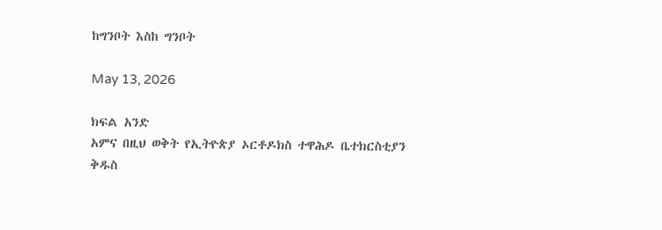ከግንቦት እስከ ግንቦት

May 13, 2026

ክፍል አንድ
አምና በዚህ ወቅት የኢትዮጵያ ኦርቶዶክስ ተዋሕዶ ቤተክርስቲያን ቅዱስ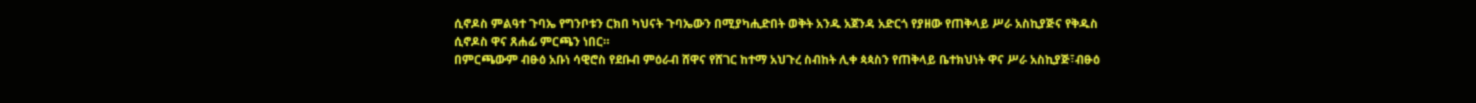ሲኖዶስ ምልዓተ ጉባኤ የግንቦቱን ርክበ ካህናት ጉባኤውን በሚያካሒድበት ወቅት አንዱ አጀንዳ አድርጎ የያዘው የጠቅላይ ሥራ አስኪያጅና የቅዱስ ሲኖዶስ ዋና ጸሐፊ ምርጫን ነበር።
በምርጫውም ብፁዕ አቡነ ሳዊሮስ የደቡብ ምዕራብ ሸዋና የሸገር ከተማ አህጉረ ስብከት ሊቀ ጳጳስን የጠቅላይ ቤተክህነት ዋና ሥራ አስኪያጅ፣ብፁዕ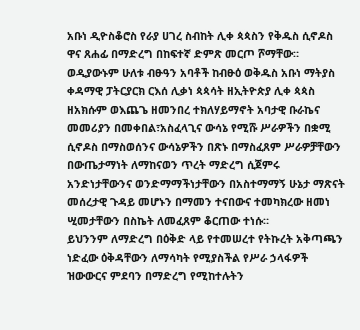አቡነ ዲዮስቆሮስ የራያ ሀገረ ስብከት ሊቀ ጳጳስን የቅዱስ ሲኖዶስ ዋና ጸሐፊ በማድረግ በከፍተኛ ድምጽ መርጦ ሾማቸው።
ወዲያውኑም ሁለቱ ብፁዓን አባቶች ከብፁዕ ወቅዱስ አቡነ ማትያስ ቀዳማዊ ፓትርያርክ ርእሰ ሊቃነ ጳጳሳት ዘኢትዮጵያ ሊቀ ጳጳስ ዘአክሱም ወእጨጌ ዘመንበረ ተክለሃይማኖት አባታዊ ቡራኬና መመሪያን በመቀበል፣አስፈላጊና ውሳኔ የሚሹ ሥራዎችን በቋሚ ሲኖዶስ በማስወሰንና ውሳኔዎችን በጽኑ በማስፈጸም ሥራዎቻቸውን በውጤታማነት ለማከናወን ጥረት ማድረግ ሲጀምሩ አንድነታቸውንና ወንድማማችነታቸውን በአስተማማኝ ሁኔታ ማጽናት መሰረታዊ ጉዳይ መሆኑን በማመን ተናበውና ተመካክረው ዘመነ ሢመታቸውን በስኬት ለመፈጸም ቆርጠው ተነሱ።
ይህንንም ለማድረግ በዕቅድ ላይ የተመሠረተ የትኩረት አቅጣጫን ነድፈው ዕቅዳቸውን ለማሳካት የሚያስችል የሥራ ኃላፋዎች ዝውውርና ምደባን በማድረግ የሚከተሉትን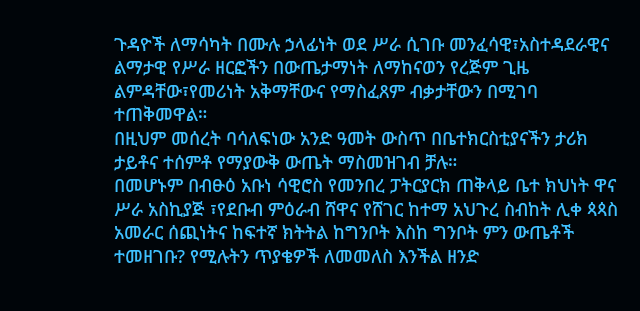ጉዳዮች ለማሳካት በሙሉ ኃላፊነት ወደ ሥራ ሲገቡ መንፈሳዊ፣አስተዳደራዊና ልማታዊ የሥራ ዘርፎችን በውጤታማነት ለማከናወን የረጅም ጊዜ ልምዳቸው፣የመሪነት አቅማቸውና የማስፈጸም ብቃታቸውን በሚገባ ተጠቅመዋል።
በዚህም መሰረት ባሳለፍነው አንድ ዓመት ውስጥ በቤተክርስቲያናችን ታሪክ ታይቶና ተሰምቶ የማያውቅ ውጤት ማስመዝገብ ቻሉ።
በመሆኑም በብፁዕ አቡነ ሳዊሮስ የመንበረ ፓትርያርክ ጠቅላይ ቤተ ክህነት ዋና ሥራ አስኪያጅ ፣የደቡብ ምዕራብ ሸዋና የሸገር ከተማ አህጉረ ስብከት ሊቀ ጳጳስ አመራር ሰጪነትና ከፍተኛ ክትትል ከግንቦት እስከ ግንቦት ምን ውጤቶች ተመዘገቡ? የሚሉትን ጥያቄዎች ለመመለስ እንችል ዘንድ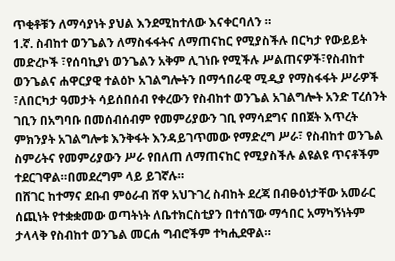ጥቂቶቹን ለማሳያነት ያህል እንደሚከተለው እናቀርባለን ።
1.ኛ. ስብከተ ወንጌልን ለማስፋፋትና ለማጠናከር የሚያስችሉ በርካታ የውይይት መድረኮች ፣የሰባኪያነ ወንጌልን አቅም ሊገነቡ የሚችሉ ሥልጠናዎች፣የስብከተ ወንጌልና ሐዋርያዊ ተልዕኮ አገልግሎትን በማኅበራዊ ሚዲያ የማስፋፋት ሥራዎች ፣ለበርካታ ዓመታት ሳይሰበሰብ የቀረውን የስብከተ ወንጌል አገልግሎት አንድ ፐረሰንት ገቢን በአግባቡ በመሰብሰብም የመምሪያውን ገቢ የማሳደግና በበጀት እጥረት ምክንያት አገልግሎቱ እንቅፋት እንዳይገጥመው የማድረግ ሥራ፣ የስብከተ ወንጌል ስምሪትና የመምሪያውን ሥራ የበለጠ ለማጠናከር የሚያስችሉ ልዩልዩ ጥናቶችም ተደርገዋል።በመደረግም ላይ ይገኛሉ።
በሸገር ከተማና ደቡብ ምዕራብ ሸዋ አህጉገረ ስብከት ደረጃ በብፁዕነታቸው አመራር ሰጪነት የተቋቋመው ወጣትነት ለቤተክርስቲያን በተሰኘው ማኅበር አማካኝነትም ታላላቅ የስብከተ ወንጌል መርሐ ግብሮችም ተካሒደዋል።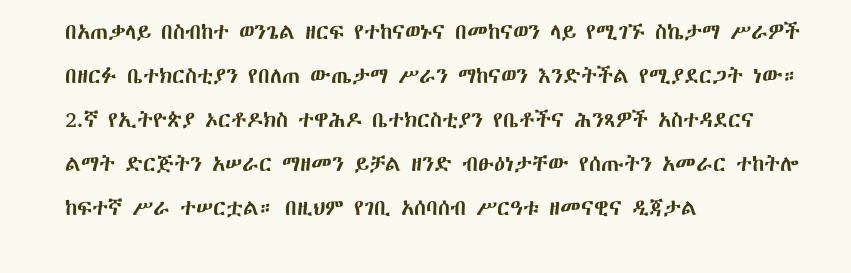በአጠቃላይ በስብከተ ወንጌል ዘርፍ የተከናወኑና በመከናወን ላይ የሚገኙ ስኬታማ ሥራዎች በዘርፉ ቤተክርስቲያን የበለጠ ውጤታማ ሥራን ማከናወን እንድትችል የሚያደርጋት ነው።
2.ኛ የኢትዮጵያ ኦርቶዶክስ ተዋሕዶ ቤተክርስቲያን የቤቶችና ሕንጻዎች አስተዳደርና ልማት ድርጅትን አሠራር ማዘመን ይቻል ዘንድ ብፁዕነታቸው የሰጡትን አመራር ተከትሎ ከፍተኛ ሥራ ተሠርቷል። በዚህም የገቢ አሰባሰብ ሥርዓቱ ዘመናዊና ዲጃታል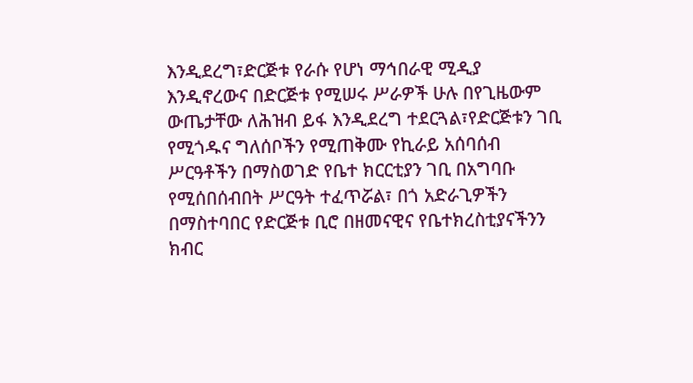እንዲደረግ፣ድርጅቱ የራሱ የሆነ ማኅበራዊ ሚዲያ እንዲኖረውና በድርጅቱ የሚሠሩ ሥራዎች ሁሉ በየጊዜውም ውጤታቸው ለሕዝብ ይፋ እንዲደረግ ተደርጓል፣የድርጅቱን ገቢ የሚጎዱና ግለሰቦችን የሚጠቅሙ የኪራይ አሰባሰብ ሥርዓቶችን በማስወገድ የቤተ ክርርቲያን ገቢ በአግባቡ የሚሰበሰብበት ሥርዓት ተፈጥሯል፣ በጎ አድራጊዎችን በማስተባበር የድርጅቱ ቢሮ በዘመናዊና የቤተክረስቲያናችንን ክብር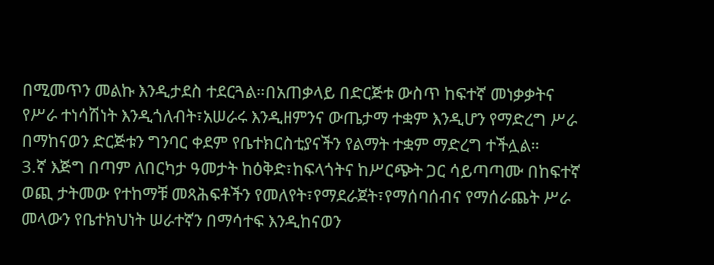በሚመጥን መልኩ እንዲታደስ ተደርጓል።በአጠቃላይ በድርጅቱ ውስጥ ከፍተኛ መነቃቃትና የሥራ ተነሳሽነት እንዲጎለብት፣አሠራሩ እንዲዘምንና ውጤታማ ተቋም እንዲሆን የማድረግ ሥራ በማከናወን ድርጅቱን ግንባር ቀደም የቤተክርስቲያናችን የልማት ተቋም ማድረግ ተችሏል።
3.ኛ እጅግ በጣም ለበርካታ ዓመታት ከዕቅድ፣ከፍላጎትና ከሥርጭት ጋር ሳይጣጣሙ በከፍተኛ ወጪ ታትመው የተከማቹ መጻሕፍቶችን የመለየት፣የማደራጀት፣የማሰባሰብና የማሰራጨት ሥራ መላውን የቤተክህነት ሠራተኛን በማሳተፍ እንዲከናወን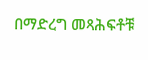በማድረግ መጻሕፍቶቹ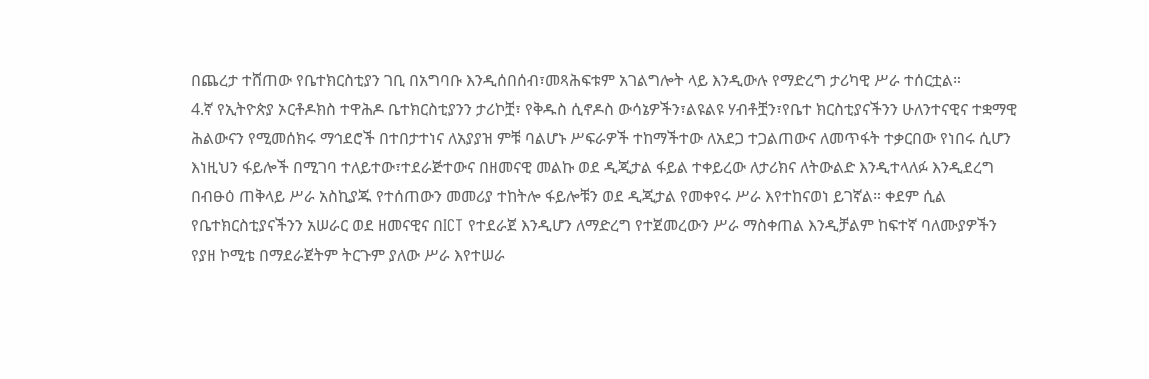በጨረታ ተሸጠው የቤተክርስቲያን ገቢ በአግባቡ እንዲሰበሰብ፣መጻሕፍቱም አገልግሎት ላይ እንዲውሉ የማድረግ ታሪካዊ ሥራ ተሰርቷል።
4.ኛ የኢትዮጵያ ኦርቶዶክስ ተዋሕዶ ቤተክርስቲያንን ታሪኮቿ፣ የቅዱስ ሲኖዶስ ውሳኔዎችን፣ልዩልዩ ሃብቶቿን፣የቤተ ክርስቲያናችንን ሁለንተናዊና ተቋማዊ ሕልውናን የሚመሰክሩ ማኅደሮች በተበታተነና ለአያያዝ ምቹ ባልሆኑ ሥፍራዎች ተከማችተው ለአደጋ ተጋልጠውና ለመጥፋት ተቃርበው የነበሩ ሲሆን እነዚህን ፋይሎች በሚገባ ተለይተው፣ተደራጅተውና በዘመናዊ መልኩ ወደ ዲጂታል ፋይል ተቀይረው ለታሪክና ለትውልድ እንዲተላለፉ እንዲደረግ በብፁዕ ጠቅላይ ሥራ አስኪያጁ የተሰጠውን መመሪያ ተከትሎ ፋይሎቹን ወደ ዲጂታል የመቀየሩ ሥራ እየተከናወነ ይገኛል። ቀደም ሲል የቤተክርስቲያናችንን አሠራር ወደ ዘመናዊና በICT የተደራጀ እንዲሆን ለማድረግ የተጀመረውን ሥራ ማስቀጠል እንዲቻልም ከፍተኛ ባለሙያዎችን የያዘ ኮሚቴ በማደራጀትም ትርጉም ያለው ሥራ እየተሠራ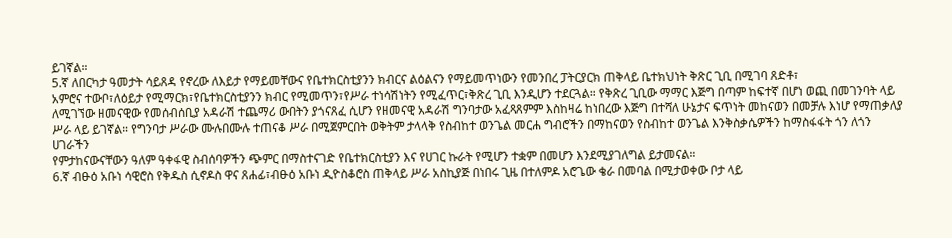ይገኛል።
5.ኛ ለበርካታ ዓመታት ሳይጸዳ የኖረው ለእይታ የማይመቸውና የቤተክርስቲያንን ክብርና ልዕልናን የማይመጥነውን የመንበረ ፓትርያርክ ጠቅላይ ቤተክህነት ቅጽር ጊቢ በሚገባ ጸድቶ፣
አምሮና ተውቦ፣ለዕይታ የሚማርክ፣የቤተክርስቲያንን ክብር የሚመጥን፣የሥራ ተነሳሽነትን የሚፈጥር፣ቅጽረ ጊቢ እንዲሆን ተደርጓል። የቅጽረ ጊቢው ማማር እጅግ በጣም ከፍተኛ በሆነ ወጪ በመገንባት ላይ ለሚገኘው ዘመናዊው የመሰብሰቢያ አዳራሽ ተጨማሪ ውበትን ያጎናጸፈ ሲሆን የዘመናዊ አዳራሽ ግንባታው አፈጻጸምም እስከዛሬ ከነበረው እጅግ በተሻለ ሁኔታና ፍጥነት መከናወን በመቻሉ እነሆ የማጠቃለያ ሥራ ላይ ይገኛል። የግንባታ ሥራው ሙሉበሙሉ ተጠናቆ ሥራ በሚጀምርበት ወቅትም ታላላቅ የስብከተ ወንጌል መርሐ ግብሮችን በማከናወን የስብከተ ወንጌል እንቅስቃሴዎችን ከማስፋፋት ጎን ለጎን ሀገራችን
የምታከናውናቸውን ዓለም ዓቀፋዊ ስብሰባዎችን ጭምር በማስተናገድ የቤተክርስቲያን እና የሀገር ኩራት የሚሆን ተቋም በመሆን እንደሚያገለግል ይታመናል።
6.ኛ ብፁዕ አቡነ ሳዊሮስ የቅዱስ ሲኖዶስ ዋና ጸሐፊ፣ብፁዕ አቡነ ዲዮስቆሮስ ጠቅላይ ሥራ አስኪያጅ በነበሩ ጊዜ በተለምዶ አሮጌው ቄራ በመባል በሚታወቀው ቦታ ላይ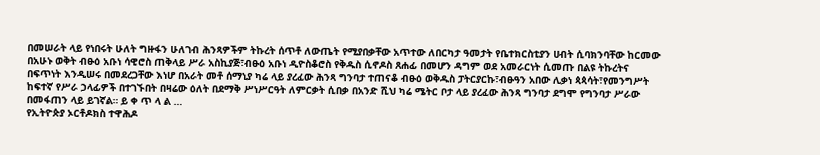በመሠራት ላይ የነበሩት ሁለት ግዙፋን ሁለገብ ሕንጻዎችም ትኩረት ሰጥቶ ለውጤት የሚያበቃቸው አጥተው ለበርካታ ዓመታት የቤተክርስቲያን ሀብት ሲባክንባቸው ከርመው በአሁኑ ወቅት ብፁዕ አቡነ ሳዊሮስ ጠቅላይ ሥራ አስኪያጅ፣ብፁዕ አቡነ ዲዮስቆሮስ የቅዱስ ሲኖዶስ ጸሐፊ በመሆን ዳግም ወደ አመራርነት ሲመጡ በልዩ ትኩረትና በፍጥነት እንዲሠሩ በመደረጋቸው እነሆ በአራት መቶ ሰማኒያ ካሬ ላይ ያረፈው ሕንጻ ግንባታ ተጠናቆ ብፁዕ ወቅዱስ ፓትርያርኩ፣ብፁዓን አበው ሊቃነ ጳጳሳት፣የመንግሥት ከፍተኛ የሥራ ኃላፊዎች በተገኙበት በዛሬው ዕለት በደማቅ ሥነሥርዓት ለምርቃት ሲበቃ በአንድ ሺህ ካሬ ሜትር ቦታ ላይ ያረፈው ሕንጻ ግንባታ ደግሞ የግንባታ ሥራው በመፋጠን ላይ ይገኛል። ይ ቀ ጥ ላ ል …
የኢትዮጵያ ኦርቶዶክስ ተዋሕዶ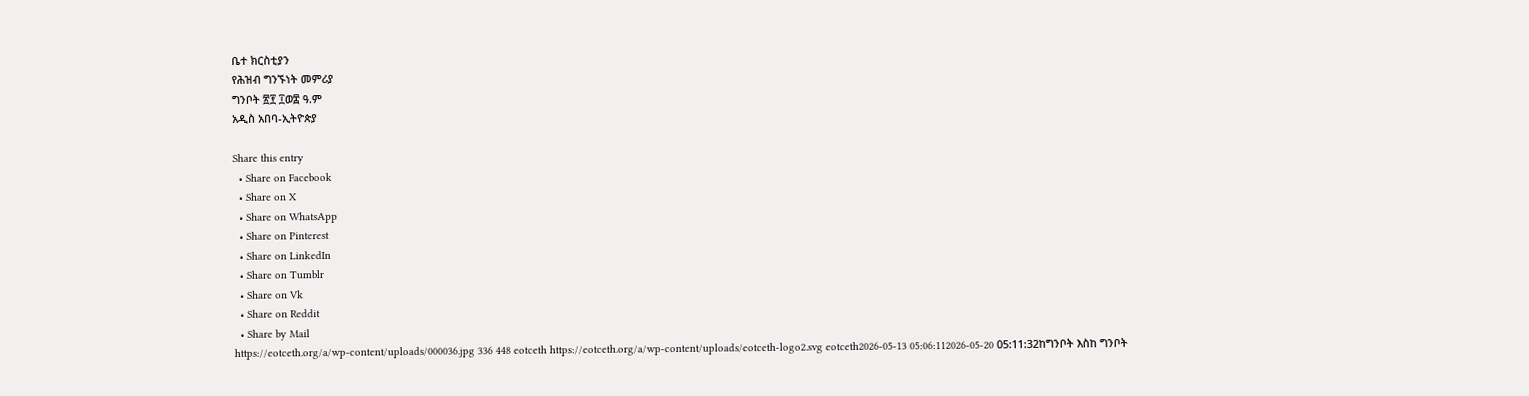ቤተ ክርስቲያን
የሕዝብ ግንኙነት መምሪያ
ግንቦት ፳፻ ፲ወ፰ ዓ.ም
አዲስ አበባ-ኢትዮጵያ

Share this entry
  • Share on Facebook
  • Share on X
  • Share on WhatsApp
  • Share on Pinterest
  • Share on LinkedIn
  • Share on Tumblr
  • Share on Vk
  • Share on Reddit
  • Share by Mail
https://eotceth.org/a/wp-content/uploads/000036.jpg 336 448 eotceth https://eotceth.org/a/wp-content/uploads/eotceth-logo2.svg eotceth2026-05-13 05:06:112026-05-20 05:11:32ከግንቦት እስከ ግንቦት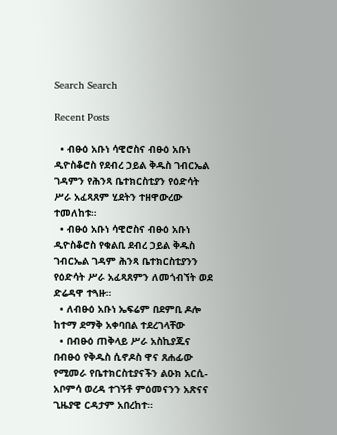Search Search

Recent Posts

  • ብፁዕ አቡነ ሳዊሮስና ብፁዕ አቡነ ዲዮስቆሮስ የደብረ ኃይል ቅዱስ ገብርኤል ገዳምን የሕንጻ ቤተክርስቲያን የዕድሳት ሥራ አፈጻጸም ሂደትን ተዘዋውረው ተመለከቱ።
  • ብፁዕ አቡነ ሳዊሮስና ብፁዕ አቡነ ዲዮስቆሮስ የቁልቢ ደብረ ኃይል ቅዱስ ገብርኤል ገዳም ሕንጻ ቤተክርስቲያንን የዕድሳት ሥራ አፈጻጸምን ለመጎብኘት ወደ ድሬዳዋ ተጓዙ።
  • ለብፁዕ አቡነ ኤፍሬም በደምቢ ዶሎ ከተማ ደማቅ አቀባበል ተደረገላቸው
  • በብፁዕ ጠቅላይ ሥራ አስኪያጁና በብፁዕ የቅዱስ ሲኖዶስ ዋና ጸሐፊው የሚመራ የቤተክርስቲያናችን ልዑክ አርሲ-አቦምሳ ወረዳ ተገኝቶ ምዕመናንን አጽናና ጊዜያዊ ርዳታም አበረከተ።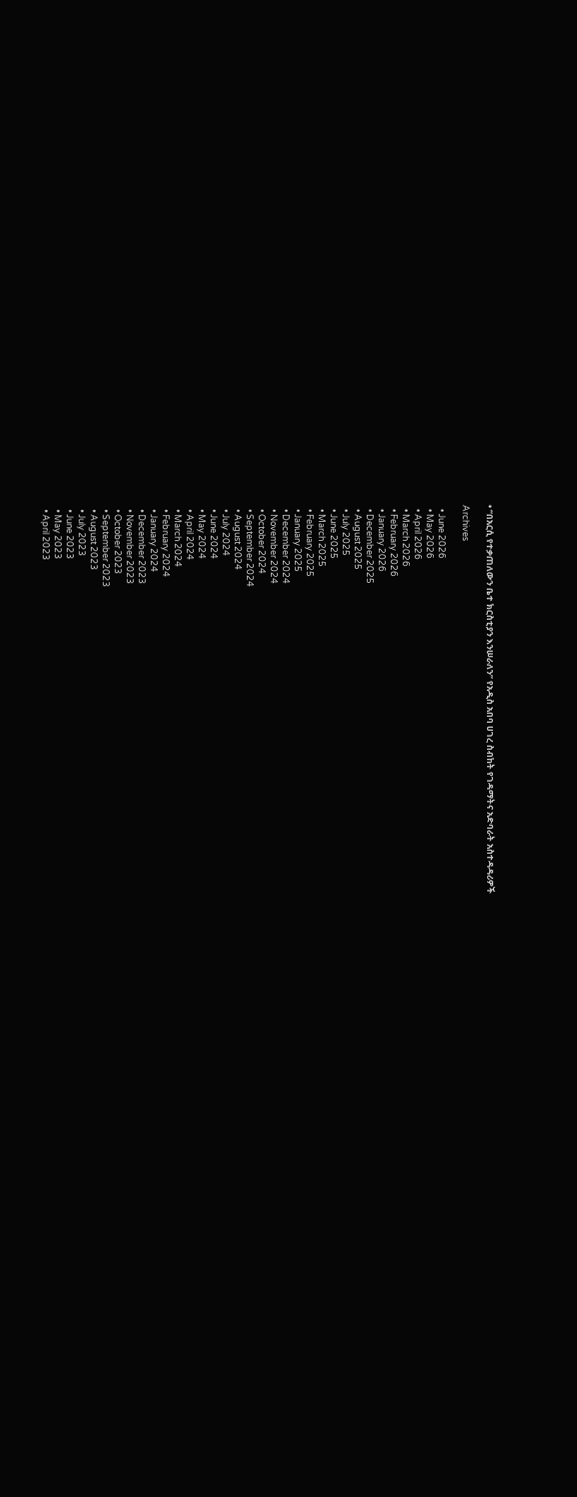• “በአርሲ የተቃጠለውን ቤተ ክርስቲያን እንሠራለን” የአዲስ አበባ ሀገረ ስብከት የገዳማትና አድባራት አስተዳዳሪዎች

Archives

  • June 2026
  • May 2026
  • April 2026
  • March 2026
  • February 2026
  • January 2026
  • December 2025
  • August 2025
  • July 2025
  • June 2025
  • March 2025
  • February 2025
  • January 2025
  • December 2024
  • November 2024
  • October 2024
  • September 2024
  • August 2024
  • July 2024
  • June 2024
  • May 2024
  • April 2024
  • March 2024
  • February 2024
  • January 2024
  • December 2023
  • November 2023
  • October 2023
  • September 2023
  • August 2023
  • July 2023
  • June 2023
  • May 2023
  • April 2023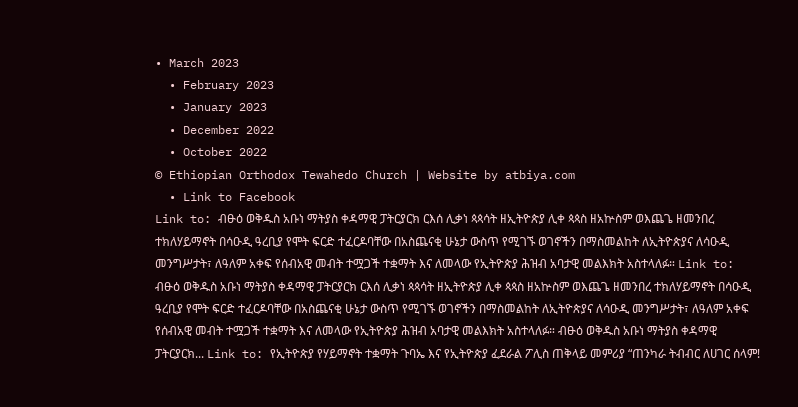• March 2023
  • February 2023
  • January 2023
  • December 2022
  • October 2022
© Ethiopian Orthodox Tewahedo Church | Website by atbiya.com
  • Link to Facebook
Link to: ብፁዕ ወቅዱስ አቡነ ማትያስ ቀዳማዊ ፓትርያርክ ርእሰ ሊቃነ ጳጳሳት ዘኢትዮጵያ ሊቀ ጳጳስ ዘአኵስም ወእጨጌ ዘመንበረ ተክለሃይማኖት በሳዑዲ ዓረቢያ የሞት ፍርድ ተፈርዶባቸው በአስጨናቂ ሁኔታ ውስጥ የሚገኙ ወገኖችን በማስመልከት ለኢትዮጵያና ለሳዑዲ መንግሥታት፣ ለዓለም አቀፍ የሰብአዊ መብት ተሟጋች ተቋማት እና ለመላው የኢትዮጵያ ሕዝብ አባታዊ መልእክት አስተላለፉ። Link to: ብፁዕ ወቅዱስ አቡነ ማትያስ ቀዳማዊ ፓትርያርክ ርእሰ ሊቃነ ጳጳሳት ዘኢትዮጵያ ሊቀ ጳጳስ ዘአኵስም ወእጨጌ ዘመንበረ ተክለሃይማኖት በሳዑዲ ዓረቢያ የሞት ፍርድ ተፈርዶባቸው በአስጨናቂ ሁኔታ ውስጥ የሚገኙ ወገኖችን በማስመልከት ለኢትዮጵያና ለሳዑዲ መንግሥታት፣ ለዓለም አቀፍ የሰብአዊ መብት ተሟጋች ተቋማት እና ለመላው የኢትዮጵያ ሕዝብ አባታዊ መልእክት አስተላለፉ። ብፁዕ ወቅዱስ አቡነ ማትያስ ቀዳማዊ ፓትርያርክ... Link to: የኢትዮጵያ የሃይማኖት ተቋማት ጉባኤ እና የኢትዮጵያ ፈደራል ፖሊስ ጠቅላይ መምሪያ “ጠንካራ ትብብር ለሀገር ሰላም!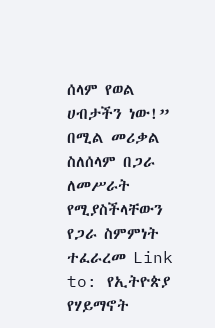ሰላም የወል ሀብታችን ነው!” በሚል መሪቃል ስለሰላም በጋራ ለመሥራት የሚያስችላቸውን የጋራ ስምምነት ተፈራረመ Link to: የኢትዮጵያ የሃይማኖት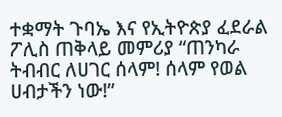ተቋማት ጉባኤ እና የኢትዮጵያ ፈደራል ፖሊስ ጠቅላይ መምሪያ “ጠንካራ ትብብር ለሀገር ሰላም! ሰላም የወል ሀብታችን ነው!”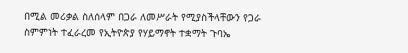በሚል መሪቃል ስለሰላም በጋራ ለመሥራት የሚያስችላቸውን የጋራ ስምምነት ተፈራረመ የኢትዮጵያ የሃይማኖት ተቋማት ጉባኤ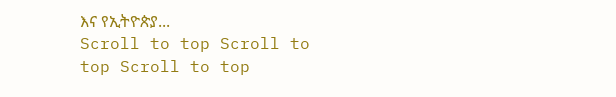እና የኢትዮጵያ...
Scroll to top Scroll to top Scroll to top